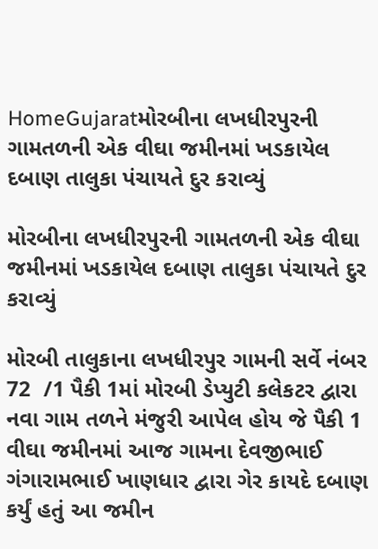HomeGujaratમોરબીના લખધીરપુરની ગામતળની એક વીઘા જમીનમાં ખડકાયેલ દબાણ તાલુકા પંચાયતે દુર કરાવ્યું

મોરબીના લખધીરપુરની ગામતળની એક વીઘા જમીનમાં ખડકાયેલ દબાણ તાલુકા પંચાયતે દુર કરાવ્યું

મોરબી તાલુકાના લખધીરપુર ગામની સર્વે નંબર 72  /1 પૈકી 1માં મોરબી ડેપ્યુટી કલેકટર દ્વારા નવા ગામ તળને મંજુરી આપેલ હોય જે પૈકી 1 વીઘા જમીનમાં આજ ગામના દેવજીભાઈ ગંગારામભાઈ ખાણધાર દ્વારા ગેર કાયદે દબાણ કર્યું હતું આ જમીન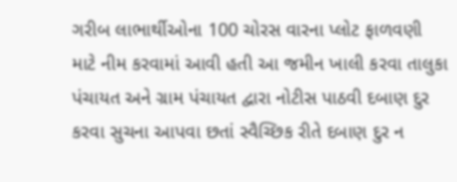ગરીબ લાભાર્થીઓના 100 ચોરસ વારના પ્લોટ ફાળવણી માટે નીમ કરવામાં આવી હતી આ જમીન ખાલી કરવા તાલુકા પંચાયત અને ગ્રામ પંચાયત દ્વારા નોટીસ પાઠવી દબાણ દુર કરવા સુચના આપવા છતાં સ્વૈચ્છિક રીતે દબાણ દુર ન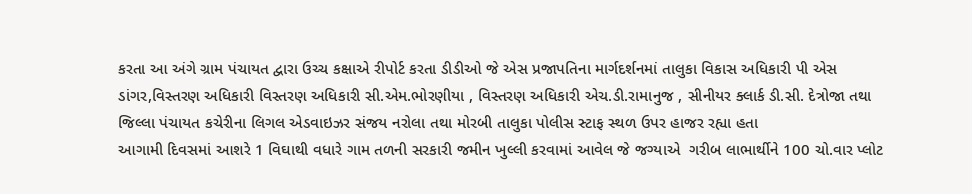કરતા આ અંગે ગ્રામ પંચાયત દ્વારા ઉચ્ચ કક્ષાએ રીપોર્ટ કરતા ડીડીઓ જે એસ પ્રજાપતિના માર્ગદર્શનમાં તાલુકા વિકાસ અધિકારી પી એસ ડાંગર,વિસ્તરણ અધિકારી વિસ્તરણ અધિકારી સી.એમ.ભોરણીયા , વિસ્તરણ અધિકારી એચ.ડી.રામાનુજ , સીનીયર ક્લાર્ક ડી.સી. દેત્રોજા તથા જિલ્લા પંચાયત કચેરીના લિગલ એડવાઇઝર સંજય નરોલા તથા મોરબી તાલુકા પોલીસ સ્ટાફ સ્થળ ઉપર હાજર રહ્યા હતા
આગામી દિવસમાં આશરે 1 વિઘાથી વધારે ગામ તળની સરકારી જમીન ખુલ્લી કરવામાં આવેલ જે જગ્યાએ  ગરીબ લાભાર્થીને 100 ચો.વાર પ્લોટ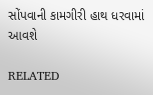સોંપવાની કામગીરી હાથ ધરવામાં આવશે

RELATED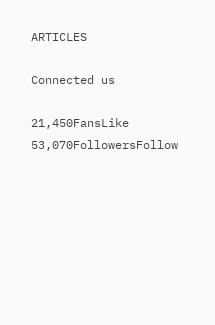ARTICLES

Connected us

21,450FansLike
53,070FollowersFollow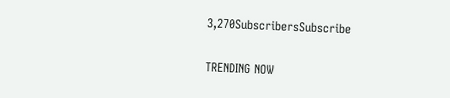3,270SubscribersSubscribe

TRENDING NOW